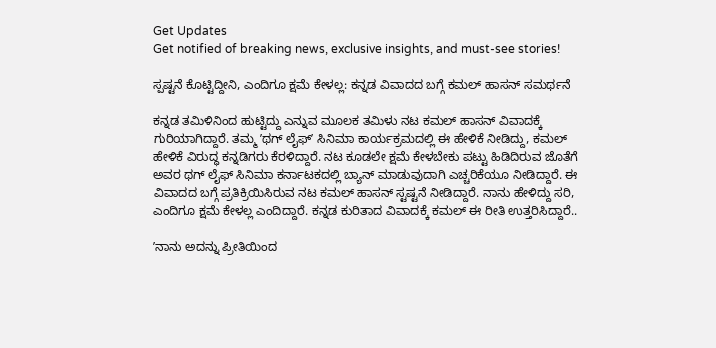Get Updates
Get notified of breaking news, exclusive insights, and must-see stories!

ಸ್ಪಷ್ಟನೆ ಕೊಟ್ಟಿದ್ದೀನಿ, ಎಂದಿಗೂ ಕ್ಷಮೆ ಕೇಳಲ್ಲ: ಕನ್ನಡ ವಿವಾದದ ಬಗ್ಗೆ ಕಮಲ್‌ ಹಾಸನ್‌ ಸಮರ್ಥನೆ

ಕನ್ನಡ ತಮಿಳಿನಿಂದ ಹುಟ್ಟಿದ್ದು ಎನ್ನುವ ಮೂಲಕ ತಮಿಳು ನಟ ಕಮಲ್‌ ಹಾಸನ್‌ ವಿವಾದಕ್ಕೆ ಗುರಿಯಾಗಿದ್ದಾರೆ. ತಮ್ಮ ʼಥಗ್‌ ಲೈಫ್‌ʼ ಸಿನಿಮಾ ಕಾರ್ಯಕ್ರಮದಲ್ಲಿ ಈ ಹೇಳಿಕೆ ನೀಡಿದ್ದು, ಕಮಲ್‌ ಹೇಳಿಕೆ ವಿರುದ್ಧ ಕನ್ನಡಿಗರು ಕೆರಳಿದ್ದಾರೆ. ನಟ ಕೂಡಲೇ ಕ್ಷಮೆ ಕೇಳಬೇಕು ಪಟ್ಟು ಹಿಡಿದಿರುವ ಜೊತೆಗೆ ಅವರ ಥಗ್‌ ಲೈಫ್‌ ಸಿನಿಮಾ ಕರ್ನಾಟಕದಲ್ಲಿ ಬ್ಯಾನ್‌ ಮಾಡುವುದಾಗಿ ಎಚ್ಚರಿಕೆಯೂ ನೀಡಿದ್ದಾರೆ. ಈ ವಿವಾದದ ಬಗ್ಗೆ ಪ್ರತಿಕ್ರಿಯಿಸಿರುವ ನಟ ಕಮಲ್‌ ಹಾಸನ್‌ ಸ್ಟಷ್ಟನೆ ನೀಡಿದ್ದಾರೆ. ನಾನು ಹೇಳಿದ್ದು ಸರಿ, ಎಂದಿಗೂ ಕ್ಷಮೆ ಕೇಳಲ್ಲ ಎಂದಿದ್ದಾರೆ. ಕನ್ನಡ ಕುರಿತಾದ ವಿವಾದಕ್ಕೆ ಕಮಲ್‌ ಈ ರೀತಿ ಉತ್ತರಿಸಿದ್ದಾರೆ..

ʼನಾನು ಅದನ್ನು ಪ್ರೀತಿಯಿಂದ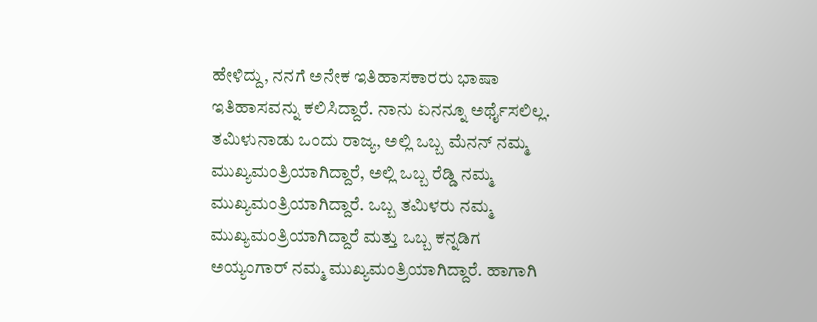ಹೇಳಿದ್ದು, ನನಗೆ ಅನೇಕ ಇತಿಹಾಸಕಾರರು ಭಾಷಾ ಇತಿಹಾಸವನ್ನು ಕಲಿಸಿದ್ದಾರೆ. ನಾನು ಏನನ್ನೂ ಅರ್ಥೈಸಲಿಲ್ಲ. ತಮಿಳುನಾಡು ಒಂದು ರಾಜ್ಯ, ಅಲ್ಲಿ ಒಬ್ಬ ಮೆನನ್ ನಮ್ಮ ಮುಖ್ಯಮಂತ್ರಿಯಾಗಿದ್ದಾರೆ, ಅಲ್ಲಿ ಒಬ್ಬ ರೆಡ್ಡಿ ನಮ್ಮ ಮುಖ್ಯಮಂತ್ರಿಯಾಗಿದ್ದಾರೆ. ಒಬ್ಬ ತಮಿಳರು ನಮ್ಮ ಮುಖ್ಯಮಂತ್ರಿಯಾಗಿದ್ದಾರೆ ಮತ್ತು ಒಬ್ಬ ಕನ್ನಡಿಗ ಅಯ್ಯಂಗಾರ್ ನಮ್ಮ ಮುಖ್ಯಮಂತ್ರಿಯಾಗಿದ್ದಾರೆ. ಹಾಗಾಗಿ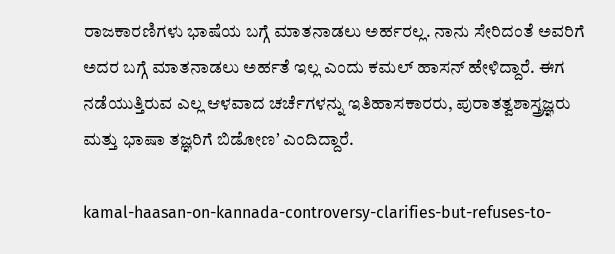ರಾಜಕಾರಣಿಗಳು ಭಾಷೆಯ ಬಗ್ಗೆ ಮಾತನಾಡಲು ಅರ್ಹರಲ್ಲ. ನಾನು ಸೇರಿದಂತೆ ಅವರಿಗೆ ಅದರ ಬಗ್ಗೆ ಮಾತನಾಡಲು ಅರ್ಹತೆ ಇಲ್ಲ ಎಂದು ಕಮಲ್‌ ಹಾಸನ್‌ ಹೇಳಿದ್ದಾರೆ. ಈಗ ನಡೆಯುತ್ತಿರುವ ಎಲ್ಲ ಆಳವಾದ ಚರ್ಚೆಗಳನ್ನು ಇತಿಹಾಸಕಾರರು, ಪುರಾತತ್ವಶಾಸ್ತ್ರಜ್ಞರು ಮತ್ತು ಭಾಷಾ ತಜ್ಞರಿಗೆ ಬಿಡೋಣʼ ಎಂದಿದ್ದಾರೆ.

kamal-haasan-on-kannada-controversy-clarifies-but-refuses-to-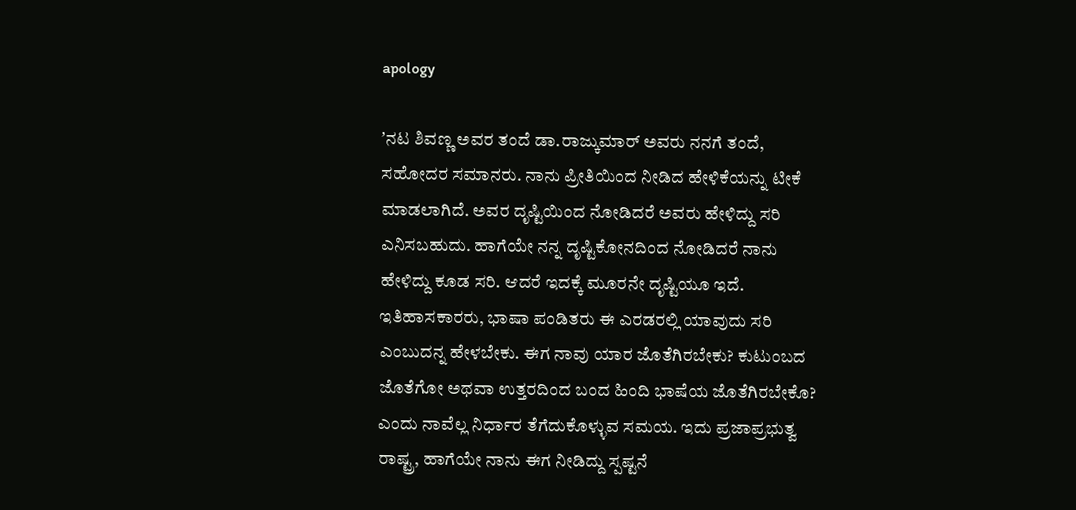apology

ʼನಟ ಶಿವಣ್ಣ ಅವರ ತಂದೆ ಡಾ.ರಾಜ್ಕುಮಾರ್ ಅವರು ನನಗೆ ತಂದೆ, ಸಹೋದರ ಸಮಾನರು. ನಾನು ಪ್ರೀತಿಯಿಂದ ನೀಡಿದ ಹೇಳಿಕೆಯನ್ನು ಟೀಕೆ ಮಾಡಲಾಗಿದೆ. ಅವರ ದೃಷ್ಟಿಯಿಂದ ನೋಡಿದರೆ ಅವರು ಹೇಳಿದ್ದು ಸರಿ ಎನಿಸಬಹುದು. ಹಾಗೆಯೇ ನನ್ನ ದೃಷ್ಟಿಕೋನದಿಂದ ನೋಡಿದರೆ ನಾನು ಹೇಳಿದ್ದು ಕೂಡ ಸರಿ. ಆದರೆ ಇದಕ್ಕೆ ಮೂರನೇ ದೃಷ್ಟಿಯೂ ಇದೆ. ಇತಿಹಾಸಕಾರರು, ಭಾಷಾ ಪಂಡಿತರು ಈ ಎರಡರಲ್ಲಿ ಯಾವುದು ಸರಿ ಎಂಬುದನ್ನ ಹೇಳಬೇಕು. ಈಗ ನಾವು ಯಾರ ಜೊತೆಗಿರಬೇಕು? ಕುಟುಂಬದ ಜೊತೆಗೋ ಅಥವಾ ಉತ್ತರದಿಂದ ಬಂದ ಹಿಂದಿ ಭಾಷೆಯ ಜೊತೆಗಿರಬೇಕೊ? ಎಂದು ನಾವೆಲ್ಲ ನಿರ್ಧಾರ ತೆಗೆದುಕೊಳ್ಳುವ ಸಮಯ. ಇದು ಪ್ರಜಾಪ್ರಭುತ್ವ ರಾಷ್ಟ್ರ, ಹಾಗೆಯೇ ನಾನು ಈಗ ನೀಡಿದ್ದು ಸ್ಪಷ್ಟನೆ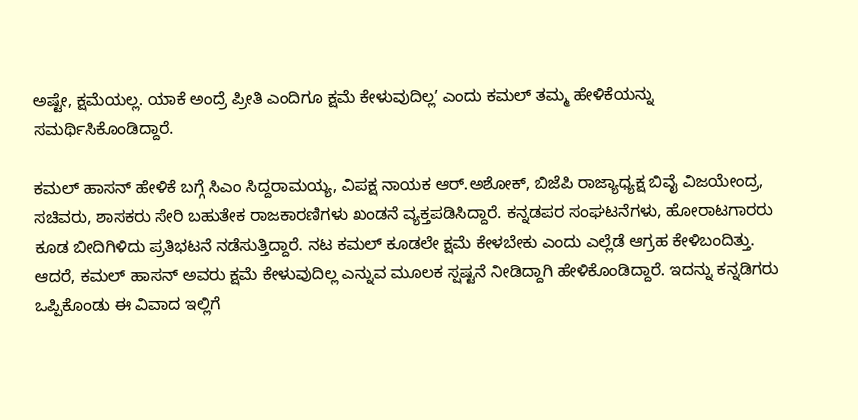ಅಷ್ಟೇ, ಕ್ಷಮೆಯಲ್ಲ. ಯಾಕೆ ಅಂದ್ರೆ ಪ್ರೀತಿ ಎಂದಿಗೂ ಕ್ಷಮೆ ಕೇಳುವುದಿಲ್ಲʼ ಎಂದು ಕಮಲ್‌ ತಮ್ಮ ಹೇಳಿಕೆಯನ್ನು ಸಮರ್ಥಿಸಿಕೊಂಡಿದ್ದಾರೆ.

ಕಮಲ್‌ ಹಾಸನ್‌ ಹೇಳಿಕೆ ಬಗ್ಗೆ ಸಿಎಂ ಸಿದ್ದರಾಮಯ್ಯ, ವಿಪಕ್ಷ ನಾಯಕ ಆರ್‌.ಅಶೋಕ್‌, ಬಿಜೆಪಿ ರಾಜ್ಯಾಧ್ಯಕ್ಷ ಬಿವೈ ವಿಜಯೇಂದ್ರ, ಸಚಿವರು, ಶಾಸಕರು ಸೇರಿ ಬಹುತೇಕ ರಾಜಕಾರಣಿಗಳು ಖಂಡನೆ ವ್ಯಕ್ತಪಡಿಸಿದ್ದಾರೆ. ಕನ್ನಡಪರ ಸಂಘಟನೆಗಳು, ಹೋರಾಟಗಾರರು ಕೂಡ ಬೀದಿಗಿಳಿದು ಪ್ರತಿಭಟನೆ ನಡೆಸುತ್ತಿದ್ದಾರೆ. ನಟ ಕಮಲ್‌ ಕೂಡಲೇ ಕ್ಷಮೆ ಕೇಳಬೇಕು ಎಂದು ಎಲ್ಲೆಡೆ ಆಗ್ರಹ ಕೇಳಿಬಂದಿತ್ತು. ಆದರೆ, ಕಮಲ್‌ ಹಾಸನ್‌ ಅವರು ಕ್ಷಮೆ ಕೇಳುವುದಿಲ್ಲ ಎನ್ನುವ ಮೂಲಕ ಸ್ಷಷ್ಟನೆ ನೀಡಿದ್ದಾಗಿ ಹೇಳಿಕೊಂಡಿದ್ದಾರೆ. ಇದನ್ನು ಕನ್ನಡಿಗರು ಒಪ್ಪಿಕೊಂಡು ಈ ವಿವಾದ ಇಲ್ಲಿಗೆ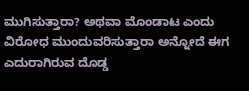ಮುಗಿಸುತ್ತಾರಾ? ಅಥವಾ ಮೊಂಡಾಟ ಎಂದು ವಿರೋಧ ಮುಂದುವರಿಸುತ್ತಾರಾ ಅನ್ನೋದೆ ಈಗ ಎದುರಾಗಿರುವ ದೊಡ್ಡ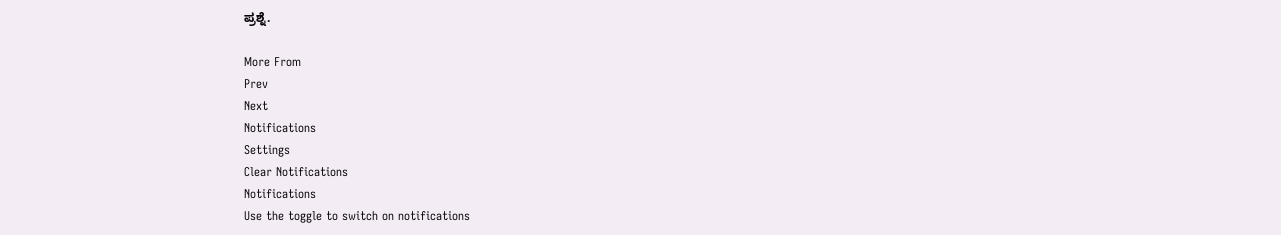ಪ್ರಶ್ನೆ.

More From
Prev
Next
Notifications
Settings
Clear Notifications
Notifications
Use the toggle to switch on notifications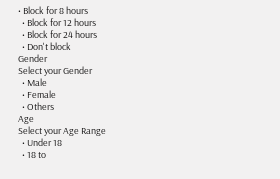• Block for 8 hours
  • Block for 12 hours
  • Block for 24 hours
  • Don't block
Gender
Select your Gender
  • Male
  • Female
  • Others
Age
Select your Age Range
  • Under 18
  • 18 to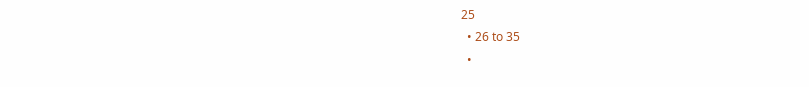25
  • 26 to 35
  •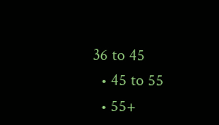36 to 45
  • 45 to 55
  • 55+